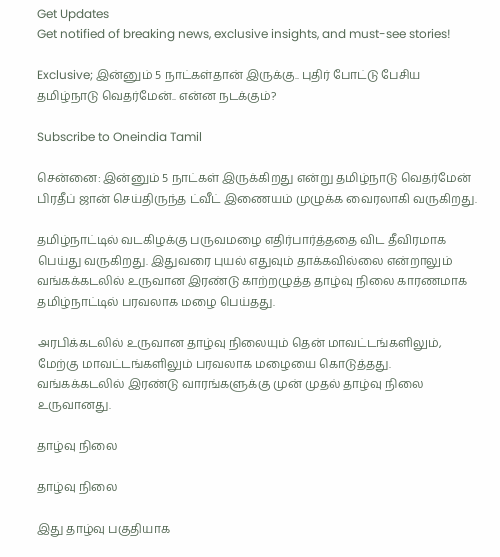Get Updates
Get notified of breaking news, exclusive insights, and must-see stories!

Exclusive; இன்னும் 5 நாட்கள்தான் இருக்கு.. புதிர் போட்டு பேசிய தமிழ்நாடு வெதர்மேன்.. என்ன நடக்கும்?

Subscribe to Oneindia Tamil

சென்னை: இன்னும் 5 நாட்கள் இருக்கிறது என்று தமிழ்நாடு வெதர்மேன் பிரதீப் ஜான் செய்திருந்த ட்வீட் இணையம் முழுக்க வைரலாகி வருகிறது.

தமிழ்நாட்டில் வடகிழக்கு பருவமழை எதிர்பார்த்ததை விட தீவிரமாக பெய்து வருகிறது. இதுவரை புயல் எதுவும் தாக்கவில்லை என்றாலும் வங்கக்கடலில் உருவான இரண்டு காற்றழுத்த தாழ்வு நிலை காரணமாக தமிழ்நாட்டில் பரவலாக மழை பெய்தது.

அரபிக்கடலில் உருவான தாழ்வு நிலையும் தென் மாவட்டங்களிலும், மேற்கு மாவட்டங்களிலும் பரவலாக மழையை கொடுத்தது. வங்கக்கடலில் இரண்டு வாரங்களுக்கு முன் முதல் தாழ்வு நிலை உருவானது.

தாழ்வு நிலை

தாழ்வு நிலை

இது தாழ்வு பகுதியாக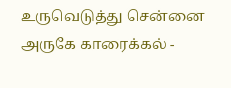உருவெடுத்து சென்னை அருகே காரைக்கல் -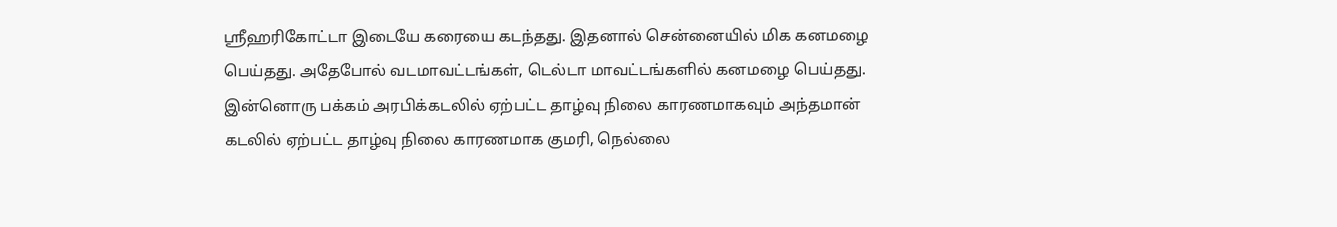ஸ்ரீஹரிகோட்டா இடையே கரையை கடந்தது. இதனால் சென்னையில் மிக கனமழை பெய்தது. அதேபோல் வடமாவட்டங்கள், டெல்டா மாவட்டங்களில் கனமழை பெய்தது. இன்னொரு பக்கம் அரபிக்கடலில் ஏற்பட்ட தாழ்வு நிலை காரணமாகவும் அந்தமான் கடலில் ஏற்பட்ட தாழ்வு நிலை காரணமாக குமரி, நெல்லை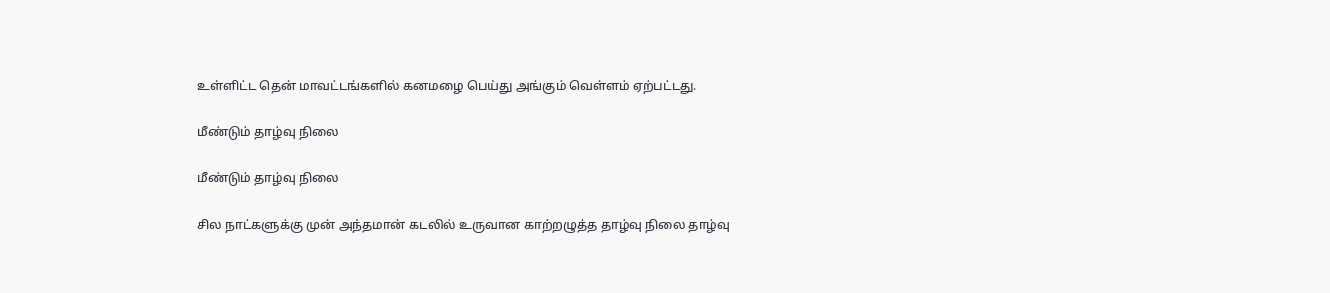உள்ளிட்ட தென் மாவட்டங்களில் கனமழை பெய்து அங்கும் வெள்ளம் ஏற்பட்டது.

மீண்டும் தாழ்வு நிலை

மீண்டும் தாழ்வு நிலை

சில நாட்களுக்கு முன் அந்தமான் கடலில் உருவான காற்றழுத்த தாழ்வு நிலை தாழ்வு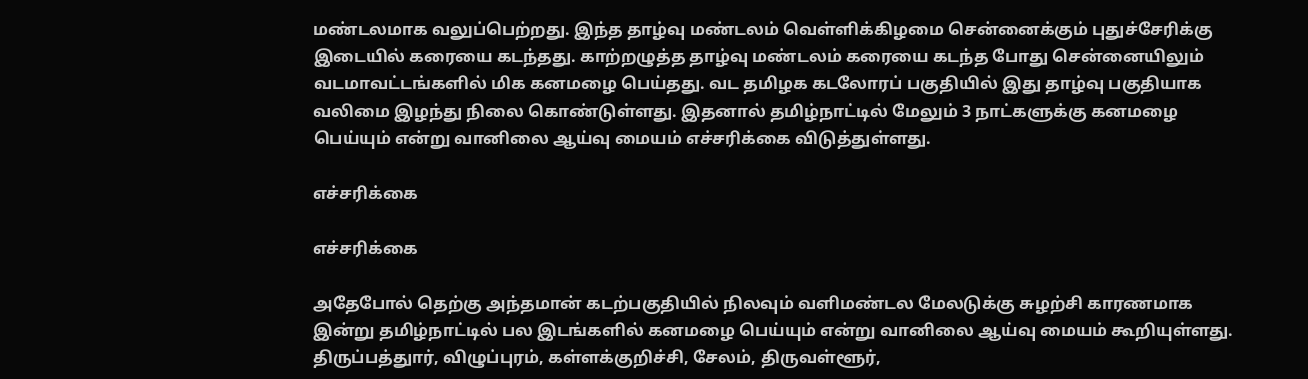மண்டலமாக வலுப்பெற்றது. இந்த தாழ்வு மண்டலம் வெள்ளிக்கிழமை சென்னைக்கும் புதுச்சேரிக்கு இடையில் கரையை கடந்தது. காற்றழுத்த தாழ்வு மண்டலம் கரையை கடந்த போது சென்னையிலும் வடமாவட்டங்களில் மிக கனமழை பெய்தது. வட தமிழக கடலோரப் பகுதியில் இது தாழ்வு பகுதியாக வலிமை இழந்து நிலை கொண்டுள்ளது. இதனால் தமிழ்நாட்டில் மேலும் 3 நாட்களுக்கு கனமழை பெய்யும் என்று வானிலை ஆய்வு மையம் எச்சரிக்கை விடுத்துள்ளது.

எச்சரிக்கை

எச்சரிக்கை

அதேபோல் தெற்கு அந்தமான் கடற்பகுதியில் நிலவும் வளிமண்டல மேலடுக்கு சுழற்சி காரணமாக இன்று தமிழ்நாட்டில் பல இடங்களில் கனமழை பெய்யும் என்று வானிலை ஆய்வு மையம் கூறியுள்ளது. திருப்பத்துார், விழுப்புரம், கள்ளக்குறிச்சி, சேலம், திருவள்ளூர்,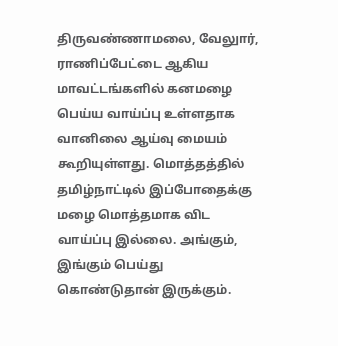திருவண்ணாமலை, வேலுார், ராணிப்பேட்டை ஆகிய மாவட்டங்களில் கனமழை பெய்ய வாய்ப்பு உள்ளதாக வானிலை ஆய்வு மையம் கூறியுள்ளது. மொத்தத்தில் தமிழ்நாட்டில் இப்போதைக்கு மழை மொத்தமாக விட வாய்ப்பு இல்லை. அங்கும், இங்கும் பெய்து கொண்டுதான் இருக்கும்.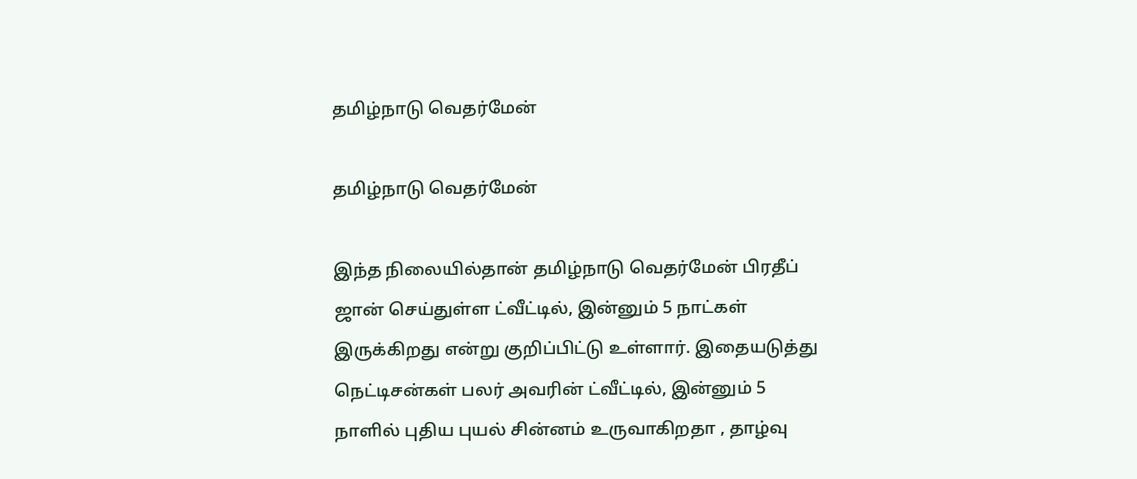தமிழ்நாடு வெதர்மேன்

தமிழ்நாடு வெதர்மேன்

இந்த நிலையில்தான் தமிழ்நாடு வெதர்மேன் பிரதீப் ஜான் செய்துள்ள ட்வீட்டில், இன்னும் 5 நாட்கள் இருக்கிறது என்று குறிப்பிட்டு உள்ளார். இதையடுத்து நெட்டிசன்கள் பலர் அவரின் ட்வீட்டில், இன்னும் 5 நாளில் புதிய புயல் சின்னம் உருவாகிறதா , தாழ்வு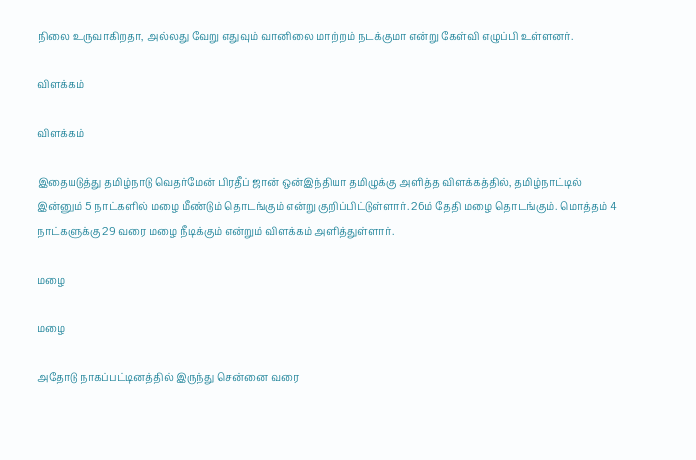நிலை உருவாகிறதா, அல்லது வேறு எதுவும் வானிலை மாற்றம் நடக்குமா என்று கேள்வி எழுப்பி உள்ளனர்.

விளக்கம்

விளக்கம்

இதையடுத்து தமிழ்நாடு வெதர்மேன் பிரதீப் ஜான் ஒன்இந்தியா தமிழுக்கு அளித்த விளக்கத்தில், தமிழ்நாட்டில் இன்னும் 5 நாட்களில் மழை மீண்டும் தொடங்கும் என்று குறிப்பிட்டுள்ளார். 26ம் தேதி மழை தொடங்கும். மொத்தம் 4 நாட்களுக்கு 29 வரை மழை நீடிக்கும் என்றும் விளக்கம் அளித்துள்ளார்.

மழை

மழை

அதோடு நாகப்பட்டினத்தில் இருந்து சென்னை வரை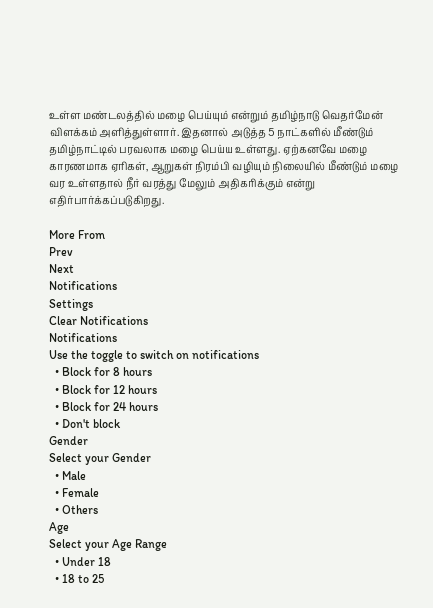உள்ள மண்டலத்தில் மழை பெய்யும் என்றும் தமிழ்நாடு வெதர்மேன் விளக்கம் அளித்துள்ளார். இதனால் அடுத்த 5 நாட்களில் மீண்டும் தமிழ்நாட்டில் பரவலாக மழை பெய்ய உள்ளது. ஏற்கனவே மழை காரணமாக ஏரிகள், ஆறுகள் நிரம்பி வழியும் நிலையில் மீண்டும் மழை வர உள்ளதால் நீர் வரத்து மேலும் அதிகரிக்கும் என்று எதிர்பார்க்கப்படுகிறது.

More From
Prev
Next
Notifications
Settings
Clear Notifications
Notifications
Use the toggle to switch on notifications
  • Block for 8 hours
  • Block for 12 hours
  • Block for 24 hours
  • Don't block
Gender
Select your Gender
  • Male
  • Female
  • Others
Age
Select your Age Range
  • Under 18
  • 18 to 25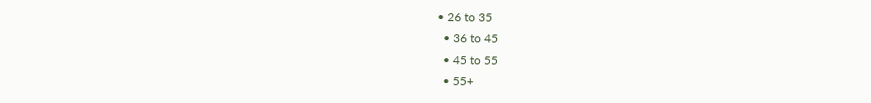• 26 to 35
  • 36 to 45
  • 45 to 55
  • 55+